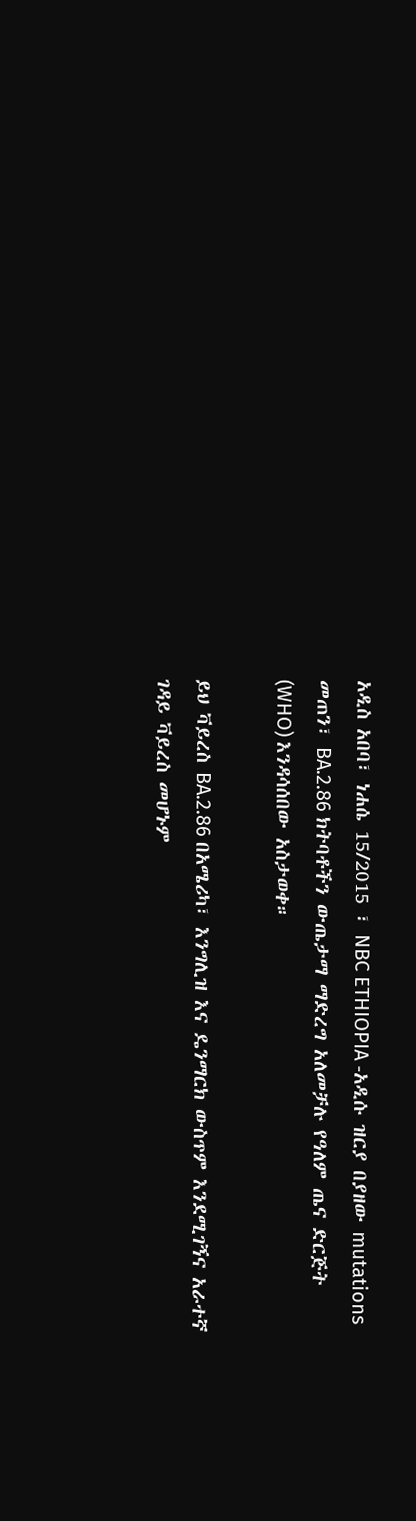አዲስ አበባ፣ ነሐሴ 15/2015 ፣ NBC ETHIOPIA -አዲሱ ዝርያ በያዘው mutations መጠን፣ BA.2.86 ክትባቶችን ውጤታማ ማድረግ አለመቻሉ የዓለም ጤና ድርጅት (WHO) እንዳሳሰበው አስታወቀ።

ይህ ቫይረስ BA.2.86 በአሜሪካ፣ እንግሊዝ እና ዴንማርክ ውስጥም እንደሚገኝና አራተኛ ገዳይ ቫይረስ መሆኑም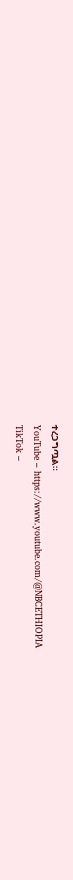ተረጋግጧል።
YouTube – https://www.youtube.com/@NBCETHIOPIA
TikTok –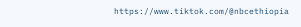https://www.tiktok.com/@nbcethiopia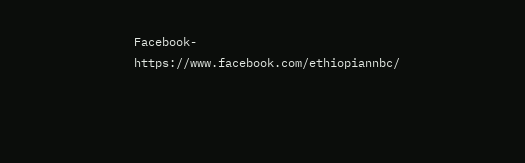Facebook-https://www.facebook.com/ethiopiannbc/